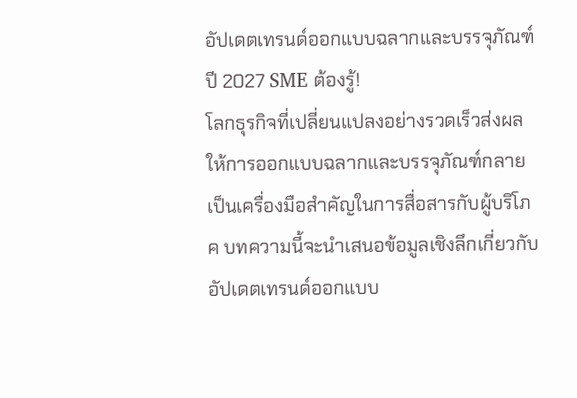อัปเดตเทรนด์ออกแบบฉลากและบรรจุภัณฑ์ปี 2027 SME ต้องรู้!
โลกธุรกิจที่เปลี่ยนแปลงอย่างรวดเร็วส่งผลให้การออกแบบฉลากและบรรจุภัณฑ์กลายเป็นเครื่องมือสำคัญในการสื่อสารกับผู้บริโภค บทความนี้จะนำเสนอข้อมูลเชิงลึกเกี่ยวกับ อัปเดตเทรนด์ออกแบบ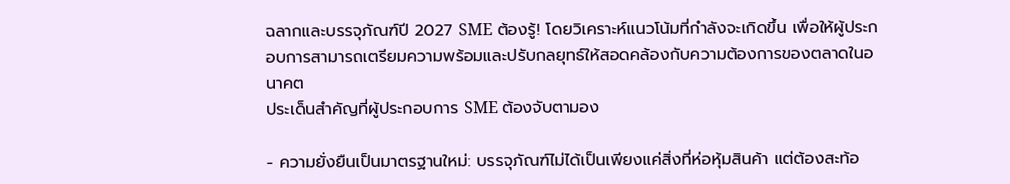ฉลากและบรรจุภัณฑ์ปี 2027 SME ต้องรู้! โดยวิเคราะห์แนวโน้มที่กำลังจะเกิดขึ้น เพื่อให้ผู้ประกอบการสามารถเตรียมความพร้อมและปรับกลยุทธ์ให้สอดคล้องกับความต้องการของตลาดในอนาคต
ประเด็นสำคัญที่ผู้ประกอบการ SME ต้องจับตามอง

- ความยั่งยืนเป็นมาตรฐานใหม่: บรรจุภัณฑ์ไม่ได้เป็นเพียงแค่สิ่งที่ห่อหุ้มสินค้า แต่ต้องสะท้อ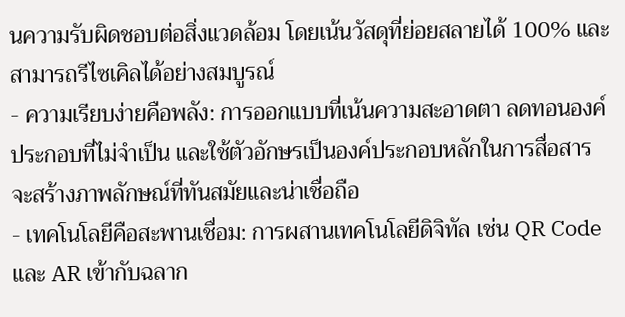นความรับผิดชอบต่อสิ่งแวดล้อม โดยเน้นวัสดุที่ย่อยสลายได้ 100% และสามารถรีไซเคิลได้อย่างสมบูรณ์
- ความเรียบง่ายคือพลัง: การออกแบบที่เน้นความสะอาดตา ลดทอนองค์ประกอบที่ไม่จำเป็น และใช้ตัวอักษรเป็นองค์ประกอบหลักในการสื่อสาร จะสร้างภาพลักษณ์ที่ทันสมัยและน่าเชื่อถือ
- เทคโนโลยีคือสะพานเชื่อม: การผสานเทคโนโลยีดิจิทัล เช่น QR Code และ AR เข้ากับฉลาก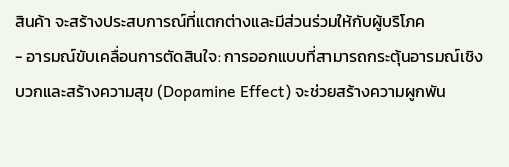สินค้า จะสร้างประสบการณ์ที่แตกต่างและมีส่วนร่วมให้กับผู้บริโภค
- อารมณ์ขับเคลื่อนการตัดสินใจ: การออกแบบที่สามารถกระตุ้นอารมณ์เชิงบวกและสร้างความสุข (Dopamine Effect) จะช่วยสร้างความผูกพัน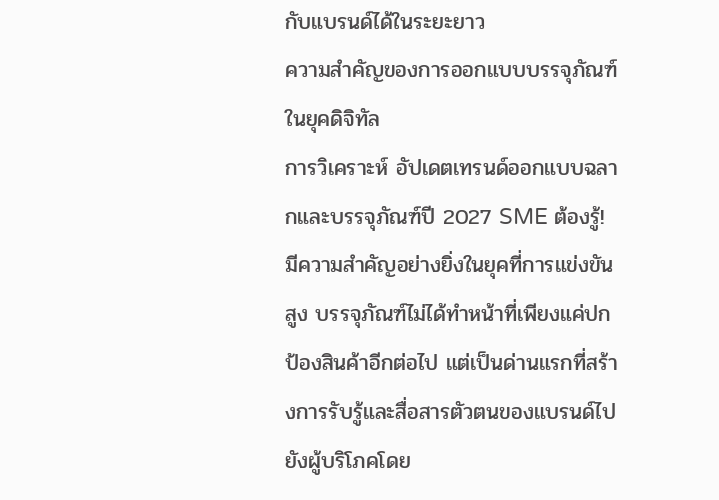กับแบรนด์ได้ในระยะยาว
ความสำคัญของการออกแบบบรรจุภัณฑ์ในยุคดิจิทัล
การวิเคราะห์ อัปเดตเทรนด์ออกแบบฉลากและบรรจุภัณฑ์ปี 2027 SME ต้องรู้! มีความสำคัญอย่างยิ่งในยุคที่การแข่งขันสูง บรรจุภัณฑ์ไม่ได้ทำหน้าที่เพียงแค่ปกป้องสินค้าอีกต่อไป แต่เป็นด่านแรกที่สร้างการรับรู้และสื่อสารตัวตนของแบรนด์ไปยังผู้บริโภคโดย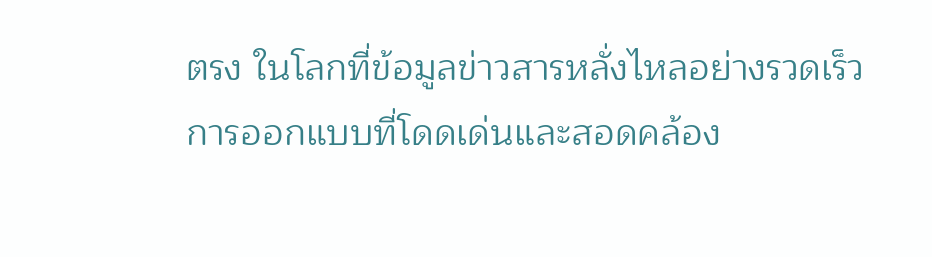ตรง ในโลกที่ข้อมูลข่าวสารหลั่งไหลอย่างรวดเร็ว การออกแบบที่โดดเด่นและสอดคล้อง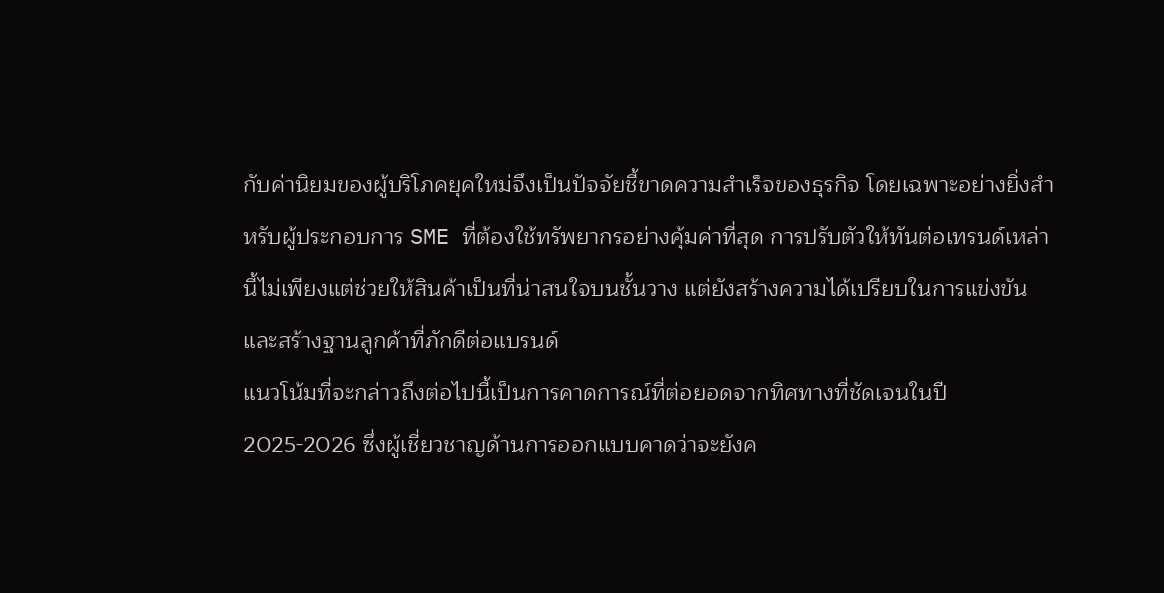กับค่านิยมของผู้บริโภคยุคใหม่จึงเป็นปัจจัยชี้ขาดความสำเร็จของธุรกิจ โดยเฉพาะอย่างยิ่งสำหรับผู้ประกอบการ SME ที่ต้องใช้ทรัพยากรอย่างคุ้มค่าที่สุด การปรับตัวให้ทันต่อเทรนด์เหล่านี้ไม่เพียงแต่ช่วยให้สินค้าเป็นที่น่าสนใจบนชั้นวาง แต่ยังสร้างความได้เปรียบในการแข่งขันและสร้างฐานลูกค้าที่ภักดีต่อแบรนด์
แนวโน้มที่จะกล่าวถึงต่อไปนี้เป็นการคาดการณ์ที่ต่อยอดจากทิศทางที่ชัดเจนในปี 2025-2026 ซึ่งผู้เชี่ยวชาญด้านการออกแบบคาดว่าจะยังค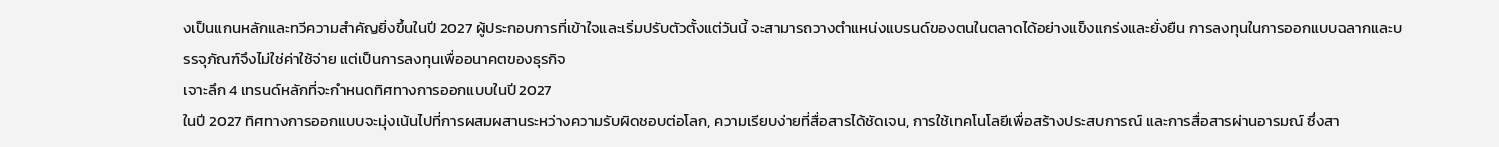งเป็นแกนหลักและทวีความสำคัญยิ่งขึ้นในปี 2027 ผู้ประกอบการที่เข้าใจและเริ่มปรับตัวตั้งแต่วันนี้ จะสามารถวางตำแหน่งแบรนด์ของตนในตลาดได้อย่างแข็งแกร่งและยั่งยืน การลงทุนในการออกแบบฉลากและบรรจุภัณฑ์จึงไม่ใช่ค่าใช้จ่าย แต่เป็นการลงทุนเพื่ออนาคตของธุรกิจ
เจาะลึก 4 เทรนด์หลักที่จะกำหนดทิศทางการออกแบบในปี 2027
ในปี 2027 ทิศทางการออกแบบจะมุ่งเน้นไปที่การผสมผสานระหว่างความรับผิดชอบต่อโลก, ความเรียบง่ายที่สื่อสารได้ชัดเจน, การใช้เทคโนโลยีเพื่อสร้างประสบการณ์ และการสื่อสารผ่านอารมณ์ ซึ่งสา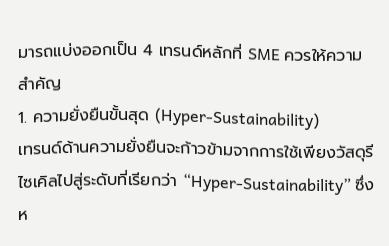มารถแบ่งออกเป็น 4 เทรนด์หลักที่ SME ควรให้ความสำคัญ
1. ความยั่งยืนขั้นสุด (Hyper-Sustainability)
เทรนด์ด้านความยั่งยืนจะก้าวข้ามจากการใช้เพียงวัสดุรีไซเคิลไปสู่ระดับที่เรียกว่า “Hyper-Sustainability” ซึ่งห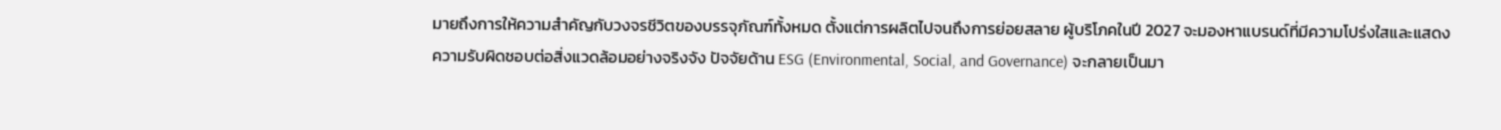มายถึงการให้ความสำคัญกับวงจรชีวิตของบรรจุภัณฑ์ทั้งหมด ตั้งแต่การผลิตไปจนถึงการย่อยสลาย ผู้บริโภคในปี 2027 จะมองหาแบรนด์ที่มีความโปร่งใสและแสดงความรับผิดชอบต่อสิ่งแวดล้อมอย่างจริงจัง ปัจจัยด้าน ESG (Environmental, Social, and Governance) จะกลายเป็นมา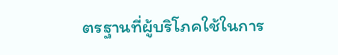ตรฐานที่ผู้บริโภคใช้ในการ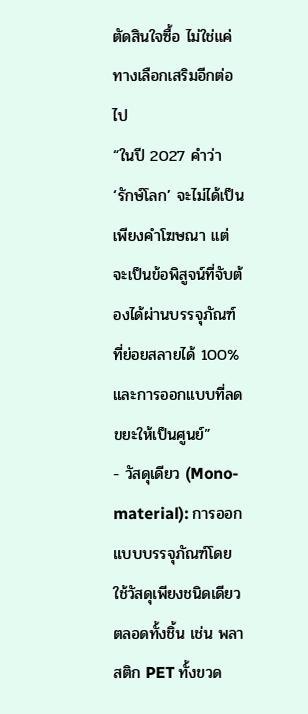ตัดสินใจซื้อ ไม่ใช่แค่ทางเลือกเสริมอีกต่อไป
“ในปี 2027 คำว่า ‘รักษ์โลก’ จะไม่ได้เป็นเพียงคำโฆษณา แต่จะเป็นข้อพิสูจน์ที่จับต้องได้ผ่านบรรจุภัณฑ์ที่ย่อยสลายได้ 100% และการออกแบบที่ลดขยะให้เป็นศูนย์”
- วัสดุเดียว (Mono-material): การออกแบบบรรจุภัณฑ์โดยใช้วัสดุเพียงชนิดเดียวตลอดทั้งชิ้น เช่น พลาสติก PET ทั้งขวด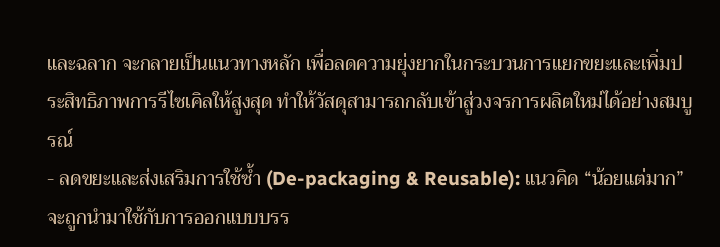และฉลาก จะกลายเป็นแนวทางหลัก เพื่อลดความยุ่งยากในกระบวนการแยกขยะและเพิ่มประสิทธิภาพการรีไซเคิลให้สูงสุด ทำให้วัสดุสามารถกลับเข้าสู่วงจรการผลิตใหม่ได้อย่างสมบูรณ์
- ลดขยะและส่งเสริมการใช้ซ้ำ (De-packaging & Reusable): แนวคิด “น้อยแต่มาก” จะถูกนำมาใช้กับการออกแบบบรร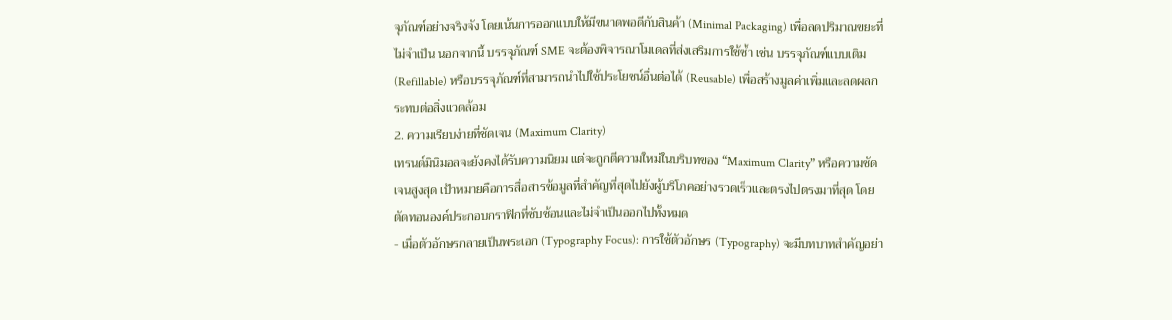จุภัณฑ์อย่างจริงจัง โดยเน้นการออกแบบให้มีขนาดพอดีกับสินค้า (Minimal Packaging) เพื่อลดปริมาณขยะที่ไม่จำเป็น นอกจากนี้ บรรจุภัณฑ์ SME จะต้องพิจารณาโมเดลที่ส่งเสริมการใช้ซ้ำ เช่น บรรจุภัณฑ์แบบเติม (Refillable) หรือบรรจุภัณฑ์ที่สามารถนำไปใช้ประโยชน์อื่นต่อได้ (Reusable) เพื่อสร้างมูลค่าเพิ่มและลดผลกระทบต่อสิ่งแวดล้อม
2. ความเรียบง่ายที่ชัดเจน (Maximum Clarity)
เทรนด์มินิมอลจะยังคงได้รับความนิยม แต่จะถูกตีความใหม่ในบริบทของ “Maximum Clarity” หรือความชัดเจนสูงสุด เป้าหมายคือการสื่อสารข้อมูลที่สำคัญที่สุดไปยังผู้บริโภคอย่างรวดเร็วและตรงไปตรงมาที่สุด โดยตัดทอนองค์ประกอบกราฟิกที่ซับซ้อนและไม่จำเป็นออกไปทั้งหมด
- เมื่อตัวอักษรกลายเป็นพระเอก (Typography Focus): การใช้ตัวอักษร (Typography) จะมีบทบาทสำคัญอย่า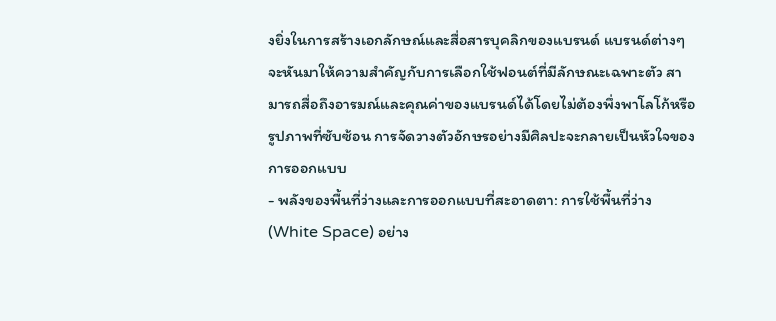งยิ่งในการสร้างเอกลักษณ์และสื่อสารบุคลิกของแบรนด์ แบรนด์ต่างๆ จะหันมาให้ความสำคัญกับการเลือกใช้ฟอนต์ที่มีลักษณะเฉพาะตัว สามารถสื่อถึงอารมณ์และคุณค่าของแบรนด์ได้โดยไม่ต้องพึ่งพาโลโก้หรือรูปภาพที่ซับซ้อน การจัดวางตัวอักษรอย่างมีศิลปะจะกลายเป็นหัวใจของการออกแบบ
- พลังของพื้นที่ว่างและการออกแบบที่สะอาดตา: การใช้พื้นที่ว่าง (White Space) อย่าง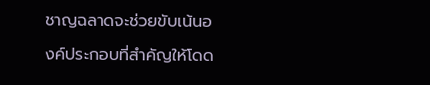ชาญฉลาดจะช่วยขับเน้นองค์ประกอบที่สำคัญให้โดด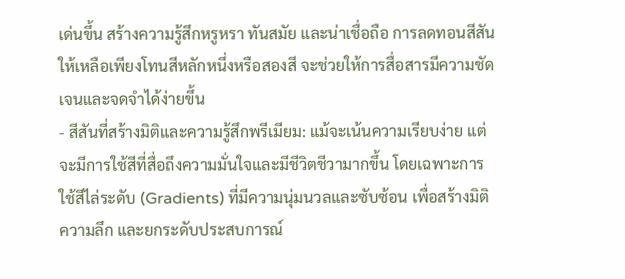เด่นขึ้น สร้างความรู้สึกหรูหรา ทันสมัย และน่าเชื่อถือ การลดทอนสีสันให้เหลือเพียงโทนสีหลักหนึ่งหรือสองสี จะช่วยให้การสื่อสารมีความชัดเจนและจดจำได้ง่ายขึ้น
- สีสันที่สร้างมิติและความรู้สึกพรีเมียม: แม้จะเน้นความเรียบง่าย แต่จะมีการใช้สีที่สื่อถึงความมั่นใจและมีชีวิตชีวามากขึ้น โดยเฉพาะการใช้สีไล่ระดับ (Gradients) ที่มีความนุ่มนวลและซับซ้อน เพื่อสร้างมิติ ความลึก และยกระดับประสบการณ์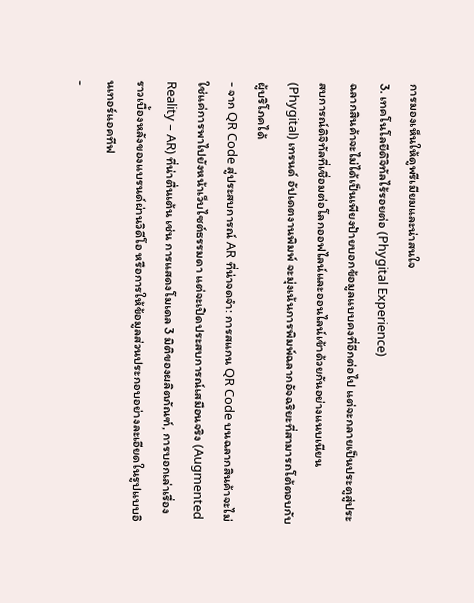การมองเห็นให้ดูพรีเมียมและน่าสนใจ
3. เทคโนโลยีดิจิทัลไร้รอยต่อ (Phygital Experience)
ฉลากสินค้าจะไม่ได้เป็นเพียงป้ายบอกข้อมูลแบบคงที่อีกต่อไป แต่จะกลายเป็นประตูสู่ประสบการณ์ดิจิทัลที่เชื่อมต่อโลกออฟไลน์และออนไลน์เข้าด้วยกันอย่างแนบเนียน (Phygital) เทรนด์ อัปเดตงานพิมพ์ จะมุ่งเน้นการพิมพ์ฉลากอัจฉริยะที่สามารถโต้ตอบกับผู้บริโภคได้
- จาก QR Code สู่ประสบการณ์ AR ที่น่าจดจำ: การสแกน QR Code บนฉลากสินค้าจะไม่ใช่แค่การพาไปยังหน้าเว็บไซต์ธรรมดา แต่จะเปิดประสบการณ์เสมือนจริง (Augmented Reality – AR) ที่น่าตื่นเต้น เช่น การแสดงโมเดล 3 มิติของผลิตภัณฑ์, การบอกเล่าเรื่องราวเบื้องหลังของแบรนด์ผ่านวิดีโอ หรือการให้ข้อมูลส่วนประกอบอย่างละเอียดในรูปแบบอินเทอร์แอคทีฟ
-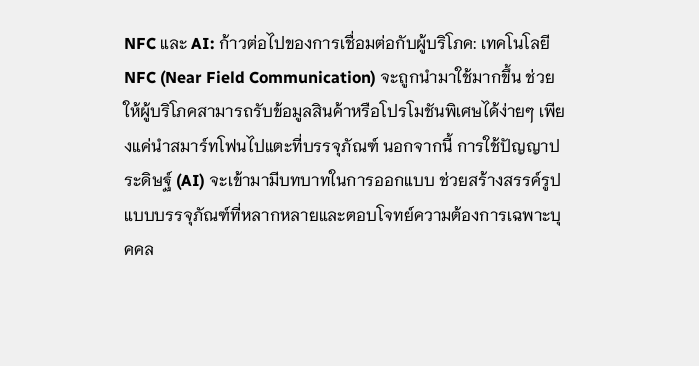NFC และ AI: ก้าวต่อไปของการเชื่อมต่อกับผู้บริโภค: เทคโนโลยี NFC (Near Field Communication) จะถูกนำมาใช้มากขึ้น ช่วยให้ผู้บริโภคสามารถรับข้อมูลสินค้าหรือโปรโมชันพิเศษได้ง่ายๆ เพียงแค่นำสมาร์ทโฟนไปแตะที่บรรจุภัณฑ์ นอกจากนี้ การใช้ปัญญาประดิษฐ์ (AI) จะเข้ามามีบทบาทในการออกแบบ ช่วยสร้างสรรค์รูปแบบบรรจุภัณฑ์ที่หลากหลายและตอบโจทย์ความต้องการเฉพาะบุคคล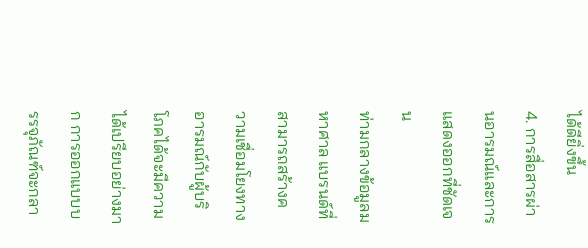ได้ดียิ่งขึ้น
4. การสื่อสารผ่านอารมณ์และการแสดงออกที่ชัดเจน
ท่ามกลางข้อมูลมหาศาล แบรนด์ที่สามารถสร้างความเชื่อมโยงทางอารมณ์กับผู้บริโภคได้จะมีความได้เปรียบอย่างมาก การออกแบบบรรจุภัณฑ์จะกลา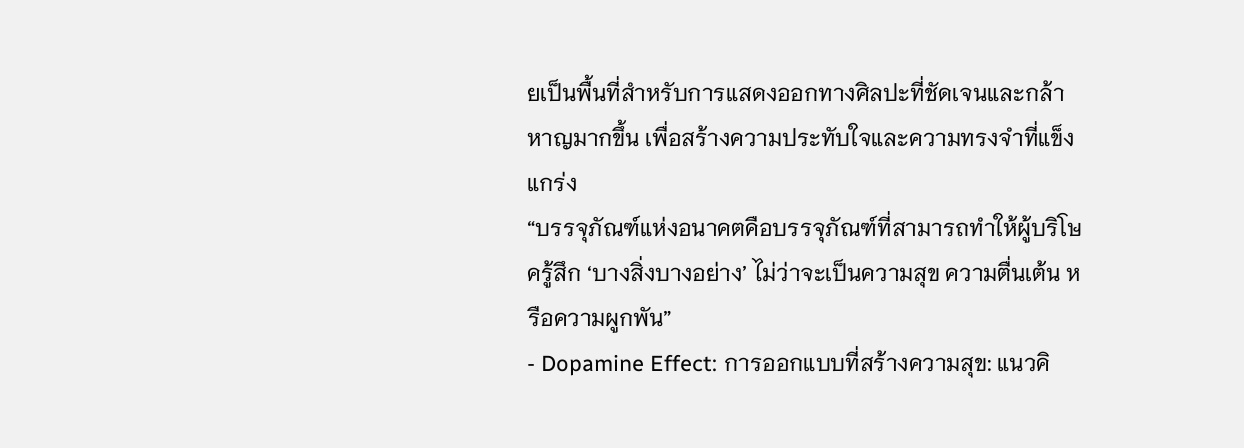ยเป็นพื้นที่สำหรับการแสดงออกทางศิลปะที่ชัดเจนและกล้าหาญมากขึ้น เพื่อสร้างความประทับใจและความทรงจำที่แข็งแกร่ง
“บรรจุภัณฑ์แห่งอนาคตคือบรรจุภัณฑ์ที่สามารถทำให้ผู้บริโษครู้สึก ‘บางสิ่งบางอย่าง’ ไม่ว่าจะเป็นความสุข ความตื่นเต้น หรือความผูกพัน”
- Dopamine Effect: การออกแบบที่สร้างความสุข: แนวคิ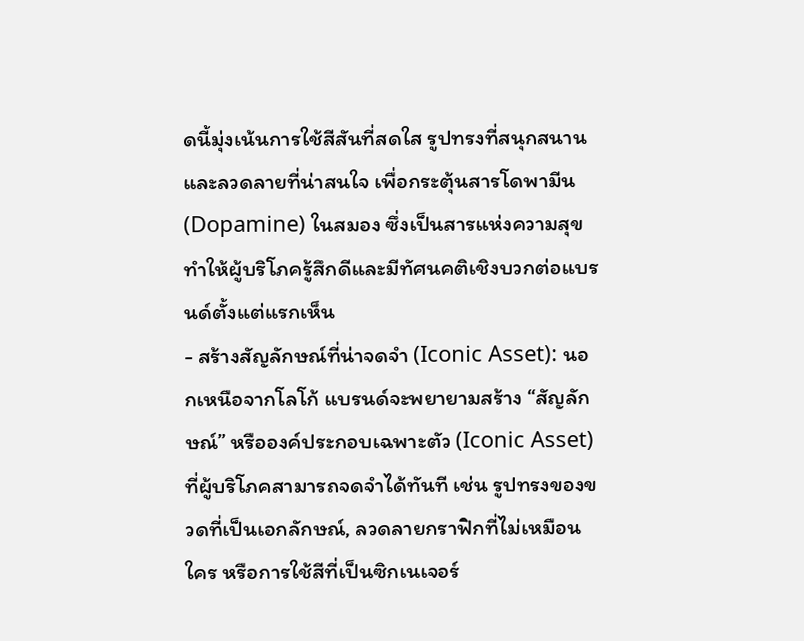ดนี้มุ่งเน้นการใช้สีสันที่สดใส รูปทรงที่สนุกสนาน และลวดลายที่น่าสนใจ เพื่อกระตุ้นสารโดพามีน (Dopamine) ในสมอง ซึ่งเป็นสารแห่งความสุข ทำให้ผู้บริโภครู้สึกดีและมีทัศนคติเชิงบวกต่อแบรนด์ตั้งแต่แรกเห็น
- สร้างสัญลักษณ์ที่น่าจดจำ (Iconic Asset): นอกเหนือจากโลโก้ แบรนด์จะพยายามสร้าง “สัญลักษณ์” หรือองค์ประกอบเฉพาะตัว (Iconic Asset) ที่ผู้บริโภคสามารถจดจำได้ทันที เช่น รูปทรงของขวดที่เป็นเอกลักษณ์, ลวดลายกราฟิกที่ไม่เหมือนใคร หรือการใช้สีที่เป็นซิกเนเจอร์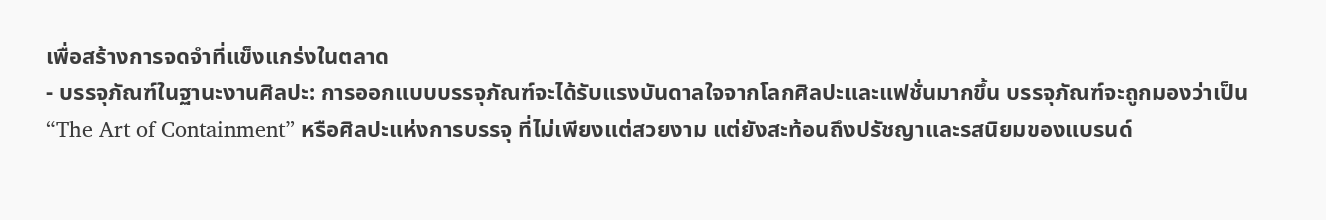เพื่อสร้างการจดจำที่แข็งแกร่งในตลาด
- บรรจุภัณฑ์ในฐานะงานศิลปะ: การออกแบบบรรจุภัณฑ์จะได้รับแรงบันดาลใจจากโลกศิลปะและแฟชั่นมากขึ้น บรรจุภัณฑ์จะถูกมองว่าเป็น “The Art of Containment” หรือศิลปะแห่งการบรรจุ ที่ไม่เพียงแต่สวยงาม แต่ยังสะท้อนถึงปรัชญาและรสนิยมของแบรนด์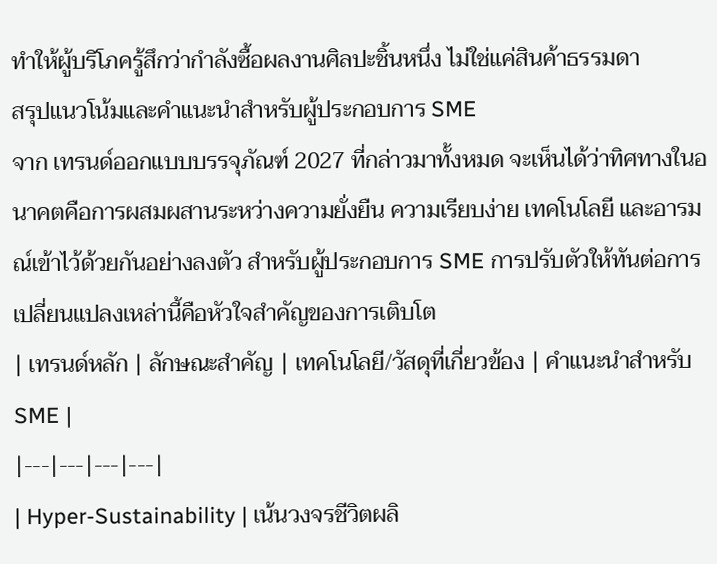ทำให้ผู้บริโภครู้สึกว่ากำลังซื้อผลงานศิลปะชิ้นหนึ่ง ไม่ใช่แค่สินค้าธรรมดา
สรุปแนวโน้มและคำแนะนำสำหรับผู้ประกอบการ SME
จาก เทรนด์ออกแบบบรรจุภัณฑ์ 2027 ที่กล่าวมาทั้งหมด จะเห็นได้ว่าทิศทางในอนาคตคือการผสมผสานระหว่างความยั่งยืน ความเรียบง่าย เทคโนโลยี และอารมณ์เข้าไว้ด้วยกันอย่างลงตัว สำหรับผู้ประกอบการ SME การปรับตัวให้ทันต่อการเปลี่ยนแปลงเหล่านี้คือหัวใจสำคัญของการเติบโต
| เทรนด์หลัก | ลักษณะสำคัญ | เทคโนโลยี/วัสดุที่เกี่ยวข้อง | คำแนะนำสำหรับ SME |
|---|---|---|---|
| Hyper-Sustainability | เน้นวงจรชีวิตผลิ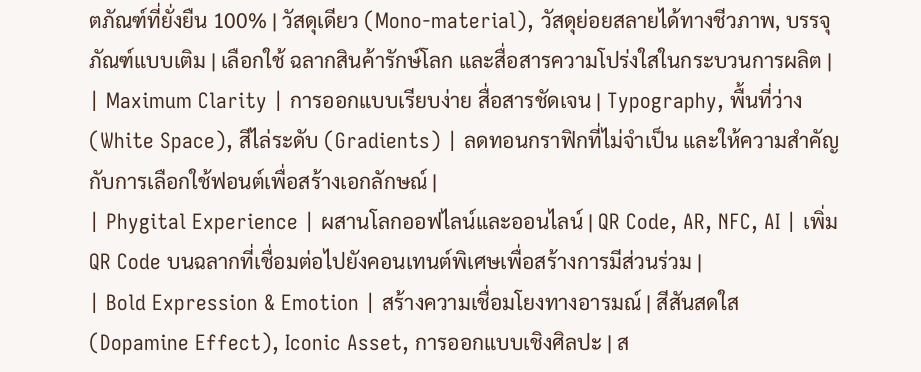ตภัณฑ์ที่ยั่งยืน 100% | วัสดุเดียว (Mono-material), วัสดุย่อยสลายได้ทางชีวภาพ, บรรจุภัณฑ์แบบเติม | เลือกใช้ ฉลากสินค้ารักษ์โลก และสื่อสารความโปร่งใสในกระบวนการผลิต |
| Maximum Clarity | การออกแบบเรียบง่าย สื่อสารชัดเจน | Typography, พื้นที่ว่าง (White Space), สีไล่ระดับ (Gradients) | ลดทอนกราฟิกที่ไม่จำเป็น และให้ความสำคัญกับการเลือกใช้ฟอนต์เพื่อสร้างเอกลักษณ์ |
| Phygital Experience | ผสานโลกออฟไลน์และออนไลน์ | QR Code, AR, NFC, AI | เพิ่ม QR Code บนฉลากที่เชื่อมต่อไปยังคอนเทนต์พิเศษเพื่อสร้างการมีส่วนร่วม |
| Bold Expression & Emotion | สร้างความเชื่อมโยงทางอารมณ์ | สีสันสดใส (Dopamine Effect), Iconic Asset, การออกแบบเชิงศิลปะ | ส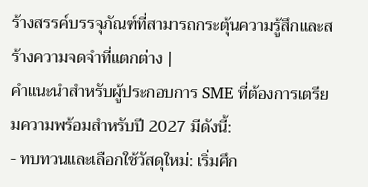ร้างสรรค์บรรจุภัณฑ์ที่สามารถกระตุ้นความรู้สึกและสร้างความจดจำที่แตกต่าง |
คำแนะนำสำหรับผู้ประกอบการ SME ที่ต้องการเตรียมความพร้อมสำหรับปี 2027 มีดังนี้:
- ทบทวนและเลือกใช้วัสดุใหม่: เริ่มศึก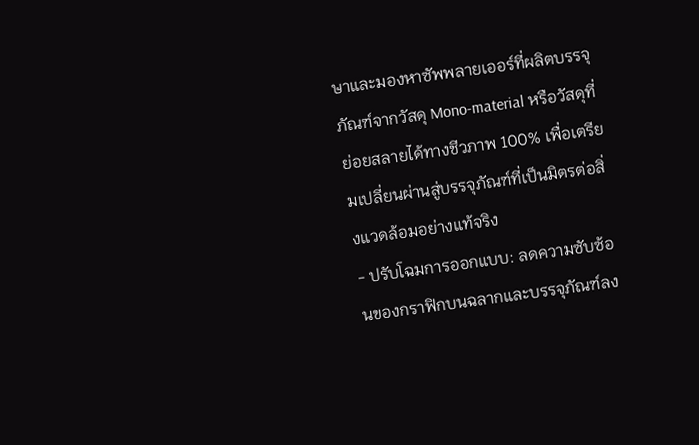ษาและมองหาซัพพลายเออร์ที่ผลิตบรรจุภัณฑ์จากวัสดุ Mono-material หรือวัสดุที่ย่อยสลายได้ทางชีวภาพ 100% เพื่อเตรียมเปลี่ยนผ่านสู่บรรจุภัณฑ์ที่เป็นมิตรต่อสิ่งแวดล้อมอย่างแท้จริง
- ปรับโฉมการออกแบบ: ลดความซับซ้อนของกราฟิกบนฉลากและบรรจุภัณฑ์ลง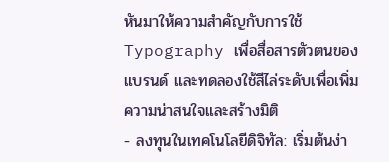หันมาให้ความสำคัญกับการใช้ Typography เพื่อสื่อสารตัวตนของแบรนด์ และทดลองใช้สีไล่ระดับเพื่อเพิ่มความน่าสนใจและสร้างมิติ
- ลงทุนในเทคโนโลยีดิจิทัล: เริ่มต้นง่า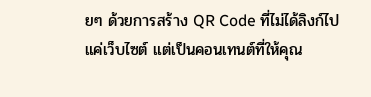ยๆ ด้วยการสร้าง QR Code ที่ไม่ได้ลิงก์ไปแค่เว็บไซต์ แต่เป็นคอนเทนต์ที่ให้คุณ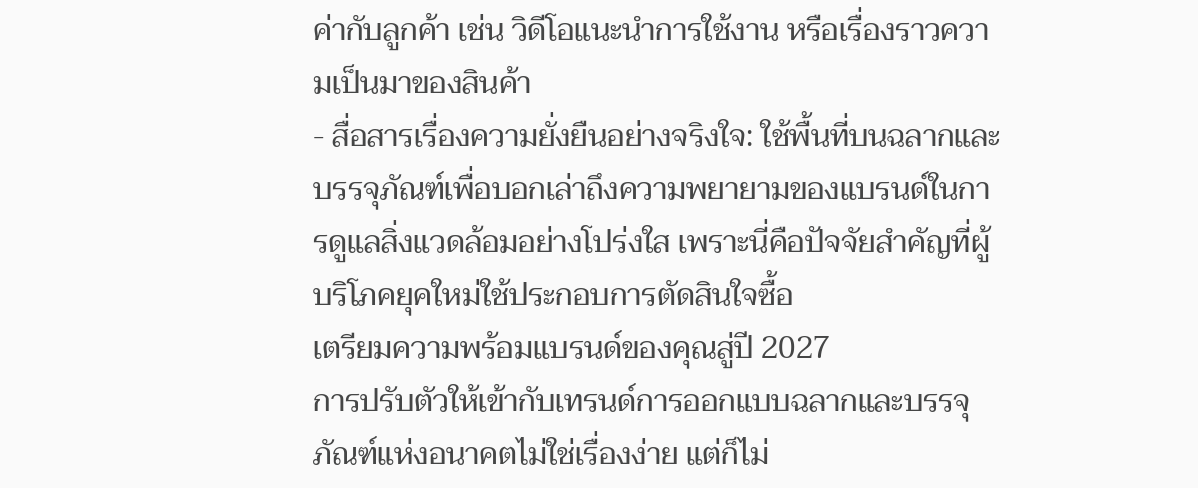ค่ากับลูกค้า เช่น วิดีโอแนะนำการใช้งาน หรือเรื่องราวความเป็นมาของสินค้า
- สื่อสารเรื่องความยั่งยืนอย่างจริงใจ: ใช้พื้นที่บนฉลากและบรรจุภัณฑ์เพื่อบอกเล่าถึงความพยายามของแบรนด์ในการดูแลสิ่งแวดล้อมอย่างโปร่งใส เพราะนี่คือปัจจัยสำคัญที่ผู้บริโภคยุคใหม่ใช้ประกอบการตัดสินใจซื้อ
เตรียมความพร้อมแบรนด์ของคุณสู่ปี 2027
การปรับตัวให้เข้ากับเทรนด์การออกแบบฉลากและบรรจุภัณฑ์แห่งอนาคตไม่ใช่เรื่องง่าย แต่ก็ไม่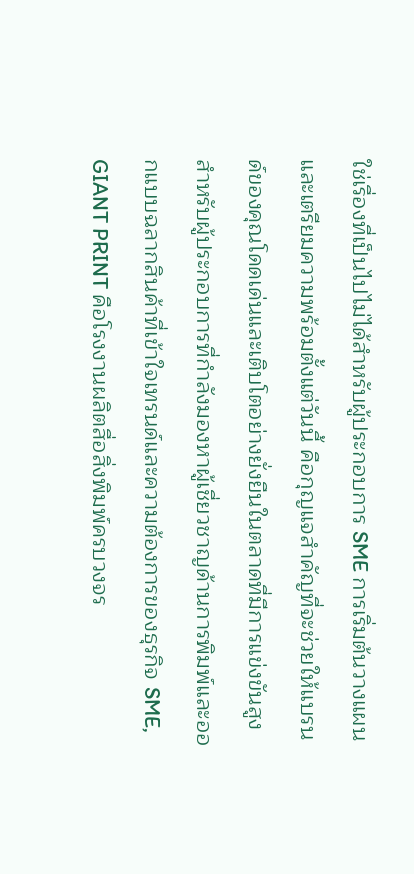ใช่เรื่องที่เป็นไปไม่ได้สำหรับผู้ประกอบการ SME การเริ่มต้นวางแผนและเตรียมความพร้อมตั้งแต่วันนี้ คือกุญแจสำคัญที่จะช่วยให้แบรนด์ของคุณโดดเด่นและเติบโตอย่างยั่งยืนในตลาดที่มีการแข่งขันสูง
สำหรับผู้ประกอบการที่กำลังมองหาผู้เชี่ยวชาญด้านการพิมพ์และออกแบบฉลากสินค้าที่เข้าใจเทรนด์และความต้องการของธุรกิจ SME, GIANT PRINT คือโรงงานผลิตสื่อสิ่งพิมพ์ครบวงจร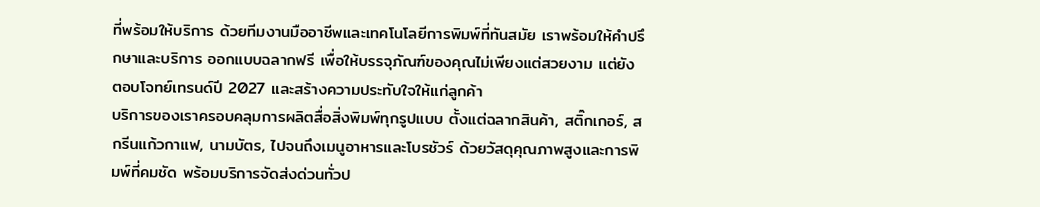ที่พร้อมให้บริการ ด้วยทีมงานมืออาชีพและเทคโนโลยีการพิมพ์ที่ทันสมัย เราพร้อมให้คำปรึกษาและบริการ ออกแบบฉลากฟรี เพื่อให้บรรจุภัณฑ์ของคุณไม่เพียงแต่สวยงาม แต่ยังตอบโจทย์เทรนด์ปี 2027 และสร้างความประทับใจให้แก่ลูกค้า
บริการของเราครอบคลุมการผลิตสื่อสิ่งพิมพ์ทุกรูปแบบ ตั้งแต่ฉลากสินค้า, สติ๊กเกอร์, สกรีนแก้วกาแฟ, นามบัตร, ไปจนถึงเมนูอาหารและโบรชัวร์ ด้วยวัสดุคุณภาพสูงและการพิมพ์ที่คมชัด พร้อมบริการจัดส่งด่วนทั่วป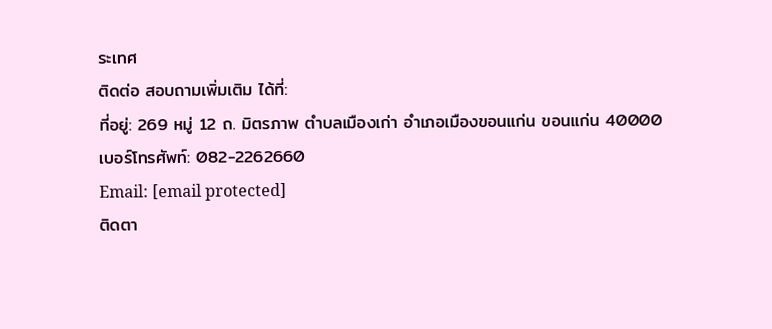ระเทศ
ติดต่อ สอบถามเพิ่มเติม ได้ที่:
ที่อยู่: 269 หมู่ 12 ถ. มิตรภาพ ตำบลเมืองเก่า อำเภอเมืองขอนแก่น ขอนแก่น 40000
เบอร์โทรศัพท์: 082-2262660
Email: [email protected]
ติดตา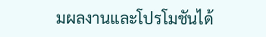มผลงานและโปรโมชันได้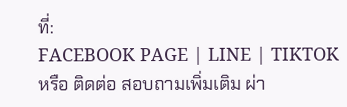ที่:
FACEBOOK PAGE | LINE | TIKTOK
หรือ ติดต่อ สอบถามเพิ่มเติม ผ่า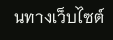นทางเว็บไซต์